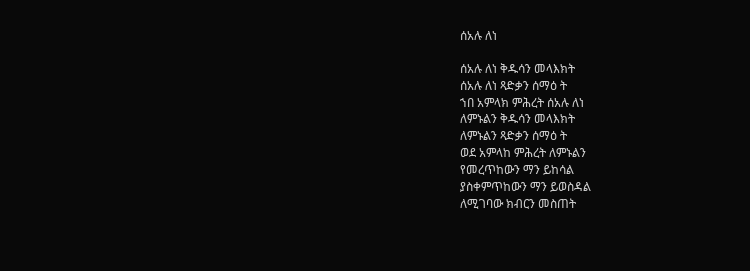ሰአሉ ለነ

ሰአሉ ለነ ቅዱሳን መላእክት
ሰአሉ ለነ ጻድቃን ሰማዕ ት
ኀበ አምላክ ምሕረት ሰአሉ ለነ
ለምኑልን ቅዱሳን መላእክት
ለምኑልን ጻድቃን ሰማዕ ት
ወደ አምላከ ምሕረት ለምኑልን
የመረጥከውን ማን ይከሳል
ያስቀምጥከውን ማን ይወስዳል
ለሚገባው ክብርን መስጠት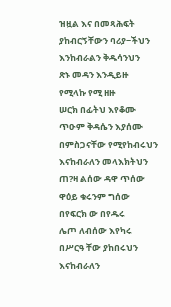ዝዟል እና በመጻሕፍት
ያከብርኝቸውን ባሪያ−ችህን
እንከብራልን ቅዱሳንህን
ጽኑ መዳን እንዲይዙ
የሚላኩ የሚ ዘዙ
ሠርክ በፊትህ እየቆሙ
ጥዑም ቅዳሴን እያሰሙ
በምስጋናቸው የሚየከብሩህን
እናከብራለን መላእክትህን
ጠ?ዛ ልሰው ዳዋ ጥሰው
ዋዕይ ቁሩንም ግሰው
በየፍርክ ው በየዱሩ
ሌጦ ለብሰው እየካሩ
በሥርዓ ቸው ያከበሩህን
እናከብራለን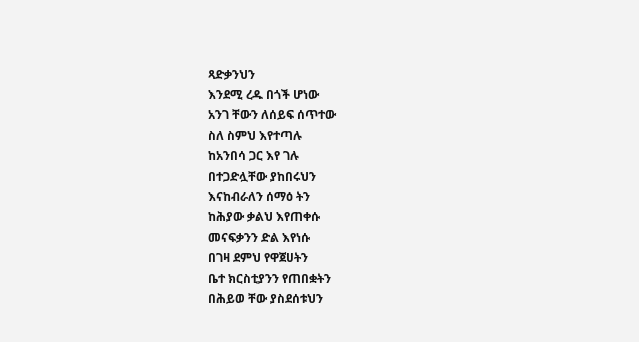ጻድቃንህን
እንደሚ ረዱ በጎች ሆነው
አንገ ቸውን ለሰይፍ ሰጥተው
ስለ ስምህ እየተጣሉ
ከአንበሳ ጋር እየ ገሉ
በተጋድሏቸው ያከበሩህን
እናከብራለን ሰማዕ ትን
ከሕያው ቃልህ እየጠቀሱ
መናፍቃንን ድል እየነሱ
በገዛ ደምህ የዋጀሀትን
ቤተ ክርስቲያንን የጠበቋትን
በሕይወ ቸው ያስደሰቱህን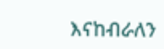እናከብራለን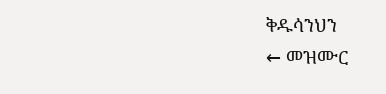ቅዱሳንህን
← መዝሙር